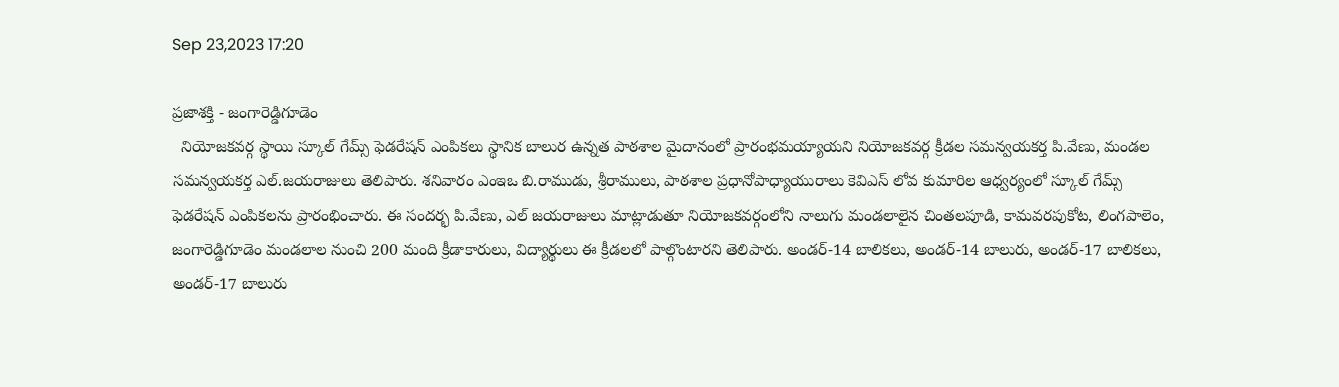Sep 23,2023 17:20

ప్రజాశక్తి - జంగారెడ్డిగూడెం
  నియోజకవర్గ స్థాయి స్కూల్‌ గేమ్స్‌ ఫెడరేషన్‌ ఎంపికలు స్థానిక బాలుర ఉన్నత పాఠశాల మైదానంలో ప్రారంభమయ్యాయని నియోజకవర్గ క్రీడల సమన్వయకర్త పి.వేణు, మండల సమన్వయకర్త ఎల్‌.జయరాజులు తెలిపారు. శనివారం ఎంఇఒ బి.రాముడు, శ్రీరాములు, పాఠశాల ప్రధానోపాధ్యాయురాలు కెవిఎస్‌ లోవ కుమారిల ఆధ్వర్యంలో స్కూల్‌ గేమ్స్‌ ఫెడరేషన్‌ ఎంపికలను ప్రారంభించారు. ఈ సందర్భ పి.వేణు, ఎల్‌ జయరాజులు మాట్లాడుతూ నియోజకవర్గంలోని నాలుగు మండలాలైన చింతలపూడి, కామవరపుకోట, లింగపాలెం, జంగారెడ్డిగూడెం మండలాల నుంచి 200 మంది క్రీడాకారులు, విద్యార్థులు ఈ క్రీడలలో పాల్గొంటారని తెలిపారు. అండర్‌-14 బాలికలు, అండర్‌-14 బాలురు, అండర్‌-17 బాలికలు, అండర్‌-17 బాలురు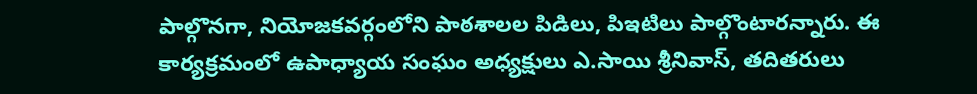పాల్గొనగా, నియోజకవర్గంలోని పాఠశాలల పిడిలు, పిఇటిలు పాల్గొంటారన్నారు. ఈ కార్యక్రమంలో ఉపాధ్యాయ సంఘం అధ్యక్షులు ఎ.సాయి శ్రీనివాస్‌, తదితరులు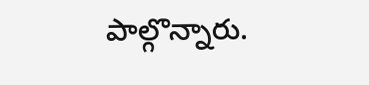పాల్గొన్నారు.